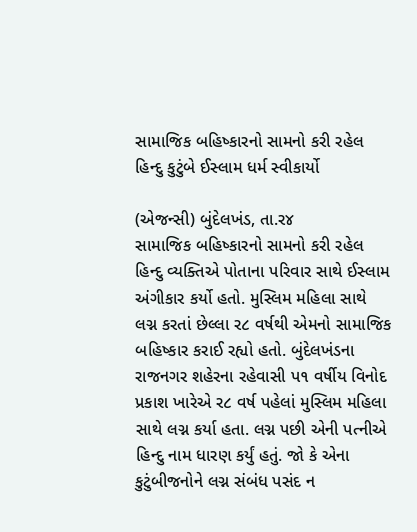સામાજિક બહિષ્કારનો સામનો કરી રહેલ હિન્દુ કુટુંબે ઈસ્લામ ધર્મ સ્વીકાર્યો

(એજન્સી) બુંદેલખંડ, તા.ર૪
સામાજિક બહિષ્કારનો સામનો કરી રહેલ હિન્દુ વ્યક્તિએ પોતાના પરિવાર સાથે ઈસ્લામ અંગીકાર કર્યો હતો. મુસ્લિમ મહિલા સાથે લગ્ન કરતાં છેલ્લા ર૮ વર્ષથી એમનો સામાજિક બહિષ્કાર કરાઈ રહ્યો હતો. બુંદેલખંડના રાજનગર શહેરના રહેવાસી પ૧ વર્ષીય વિનોદ પ્રકાશ ખારેએ ર૮ વર્ષ પહેલાં મુસ્લિમ મહિલા સાથે લગ્ન કર્યા હતા. લગ્ન પછી એની પત્નીએ હિન્દુ નામ ધારણ કર્યું હતું. જો કે એના કુટુંબીજનોને લગ્ન સંબંધ પસંદ ન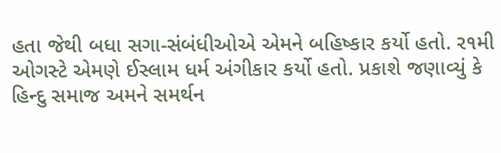હતા જેથી બધા સગા-સંબંધીઓએ એમને બહિષ્કાર કર્યો હતો. ર૧મી ઓગસ્ટે એમણે ઈસ્લામ ધર્મ અંગીકાર કર્યો હતો. પ્રકાશે જણાવ્યું કે હિન્દુ સમાજ અમને સમર્થન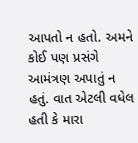આપતો ન હતો. અમને કોઈ પણ પ્રસંગે આમંત્રણ અપાતું ન હતું. વાત એટલી વધેલ હતી કે મારા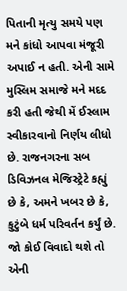પિતાની મૃત્યુ સમયે પણ મને કાંધો આપવા મંજૂરી અપાઈ ન હતી. એની સામે મુસ્લિમ સમાજે મને મદદ કરી હતી જેથી મેં ઈસ્લામ સ્વીકારવાનો નિર્ણય લીધો છે. રાજનગરના સબ ડિવિઝનલ મેજિસ્ટ્રેટે કહ્યું છે કે, અમને ખબર છે કે, કુટુંબે ધર્મ પરિવર્તન કર્યું છે. જો કોઈ વિવાદો થશે તો એની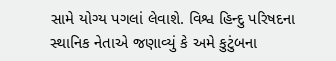સામે યોગ્ય પગલાં લેવાશે. વિશ્વ હિન્દુ પરિષદના સ્થાનિક નેતાએ જણાવ્યું કે અમે કુટુંબના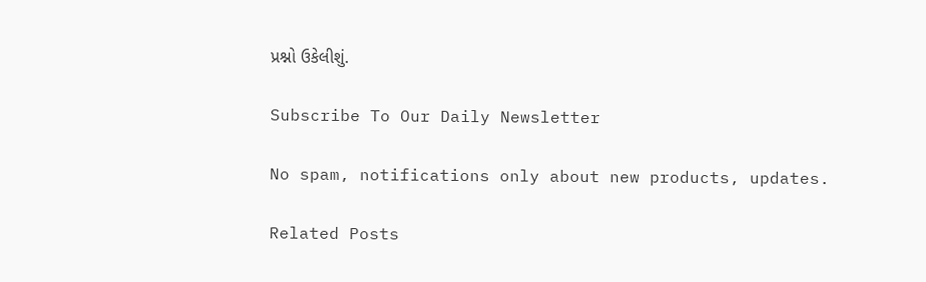પ્રશ્નો ઉકેલીશું.

Subscribe To Our Daily Newsletter

No spam, notifications only about new products, updates.

Related Posts